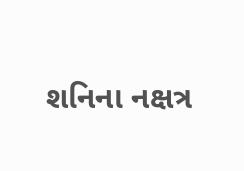શનિના નક્ષત્ર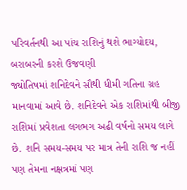પરિવર્તનથી આ પાંચ રાશિનું થશે ભાગ્યોદય, બરાબરની કરશે ઉજવણી
જ્યોતિષમાં શનિદેવને સૌથી ધીમી ગતિના ગ્રહ માનવામાં આવે છે. શનિદેવને એક રાશિમાંથી બીજી રાશિમાં પ્રવેશતા લગભગ અઢી વર્ષનો સમય લાગે છે. શનિ સમય-સમય પર માત્ર તેની રાશિ જ નહીં પણ તેમના નક્ષત્રમાં પણ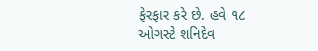ફેરફાર કરે છે. હવે ૧૮ ઓગસ્ટે શનિદેવ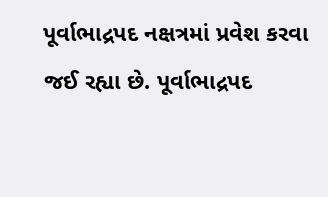પૂર્વાભાદ્રપદ નક્ષત્રમાં પ્રવેશ કરવા જઈ રહ્યા છે. પૂર્વાભાદ્રપદ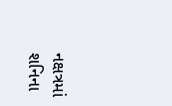નક્ષત્રમાં શનિના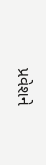પ્રવેશને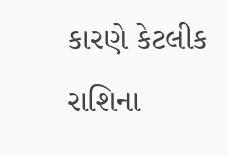કારણે કેટલીક રાશિના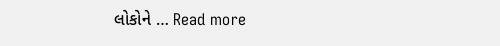લોકોને … Read more